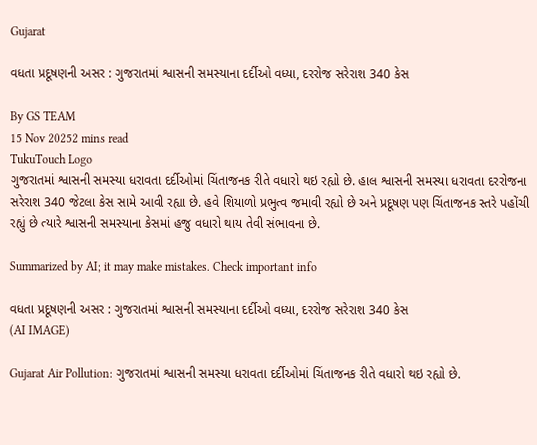Gujarat

વધતા પ્રદૂષણની અસર : ગુજરાતમાં શ્વાસની સમસ્યાના દર્દીઓ વધ્યા, દરરોજ સરેરાશ 340 કેસ

By GS TEAM
15 Nov 20252 mins read
TukuTouch Logo
ગુજરાતમાં શ્વાસની સમસ્યા ધરાવતા દર્દીઓમાં ચિંતાજનક રીતે વધારો થઇ રહ્યો છે. હાલ શ્વાસની સમસ્યા ધરાવતા દરરોજના સરેરાશ 340 જેટલા કેસ સામે આવી રહ્યા છે. હવે શિયાળો પ્રભુત્વ જમાવી રહ્યો છે અને પ્રદૂષણ પણ ચિંતાજનક સ્તરે પહોંચી રહ્યું છે ત્યારે શ્વાસની સમસ્યાના કેસમાં હજુ વધારો થાય તેવી સંભાવના છે.

Summarized by AI; it may make mistakes. Check important info

વધતા પ્રદૂષણની અસર : ગુજરાતમાં શ્વાસની સમસ્યાના દર્દીઓ વધ્યા, દરરોજ સરેરાશ 340 કેસ
(AI IMAGE)

Gujarat Air Pollution: ગુજરાતમાં શ્વાસની સમસ્યા ધરાવતા દર્દીઓમાં ચિંતાજનક રીતે વધારો થઇ રહ્યો છે.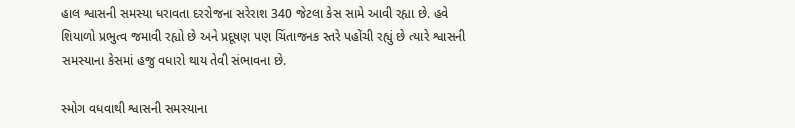હાલ શ્વાસની સમસ્યા ધરાવતા દરરોજના સરેરાશ 340 જેટલા કેસ સામે આવી રહ્યા છે. હવે શિયાળો પ્રભુત્વ જમાવી રહ્યો છે અને પ્રદૂષણ પણ ચિંતાજનક સ્તરે પહોંચી રહ્યું છે ત્યારે શ્વાસની સમસ્યાના કેસમાં હજુ વધારો થાય તેવી સંભાવના છે.

સ્મોગ વધવાથી શ્વાસની સમસ્યાના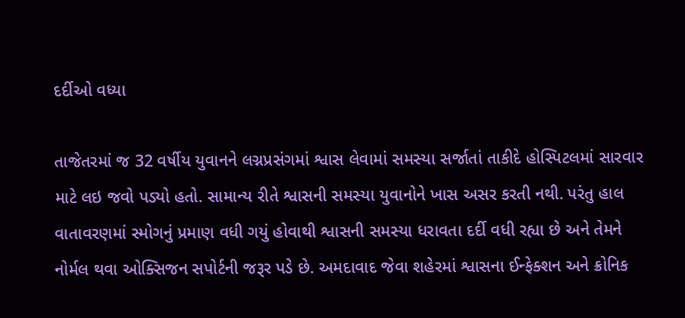દર્દીઓ વધ્યા

તાજેતરમાં જ 32 વર્ષીય યુવાનને લગ્નપ્રસંગમાં શ્વાસ લેવામાં સમસ્યા સર્જાતાં તાકીદે હોસ્પિટલમાં સારવાર માટે લઇ જવો પડ્યો હતો. સામાન્ય રીતે શ્વાસની સમસ્યા યુવાનોને ખાસ અસર કરતી નથી. પરંતુ હાલ વાતાવરણમાં સ્મોગનું પ્રમાણ વધી ગયું હોવાથી શ્વાસની સમસ્યા ધરાવતા દર્દી વધી રહ્યા છે અને તેમને નોર્મલ થવા ઓક્સિજન સપોર્ટની જરૂર પડે છે. અમદાવાદ જેવા શહેરમાં શ્વાસના ઈન્ફેક્શન અને ક્રોનિક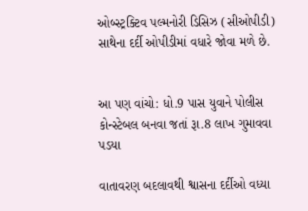ઓબ્સ્ટ્રક્ટિવ પલ્મનોરી ડિસિઝ (સીઓપીડી) સાથેના દર્દી ઓપીડીમાં વધારે જોવા મળે છે.


આ પણ વાંચો: ધો.9 પાસ યુવાને પોલીસ કોન્સ્ટેબલ બનવા જતાં રૂા.8 લાખ ગુમાવવા પડયા

વાતાવરણ બદલાવથી શ્વાસના દર્દીઓ વધ્યા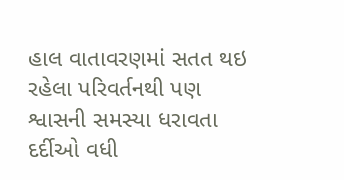હાલ વાતાવરણમાં સતત થઇ રહેલા પરિવર્તનથી પણ શ્વાસની સમસ્યા ધરાવતા દર્દીઓ વધી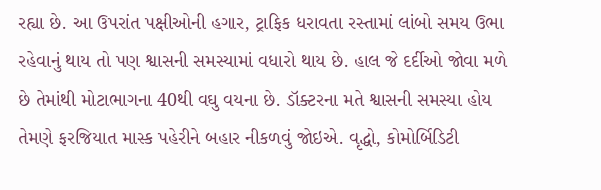રહ્યા છે. આ ઉપરાંત પક્ષીઓની હગાર, ટ્રાફિક ધરાવતા રસ્તામાં લાંબો સમય ઉભા રહેવાનું થાય તો પણ શ્વાસની સમસ્યામાં વધારો થાય છે. હાલ જે દર્દીઓ જોવા મળે છે તેમાંથી મોટાભાગના 40થી વઘુ વયના છે. ડૉક્ટરના મતે શ્વાસની સમસ્યા હોય તેમણે ફરજિયાત માસ્ક પહેરીને બહાર નીકળવું જોઇએ. વૃદ્ધો, કોમોર્બિડિટી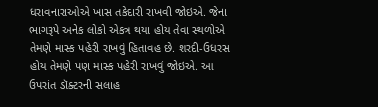ધરાવનારાઓએ ખાસ તકેદારી રાખવી જોઇએ. જેના ભાગરૂપે અનેક લોકો એકત્ર થયા હોય તેવા સ્થળોએ તેમણે માસ્ક પહેરી રાખવું હિતાવહ છે. શરદી-ઉધરસ હોય તેમણે પણ માસ્ક પહેરી રાખવું જોઇએ. આ ઉપરાંત ડૉક્ટરની સલાહ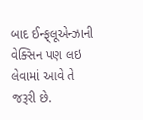બાદ ઈન્ફ્‌લૂએન્ઝાની વેક્સિન પણ લઇ લેવામાં આવે તે જરૂરી છે.